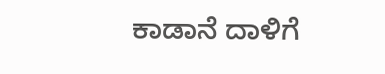ಕಾಡಾನೆ ದಾಳಿಗೆ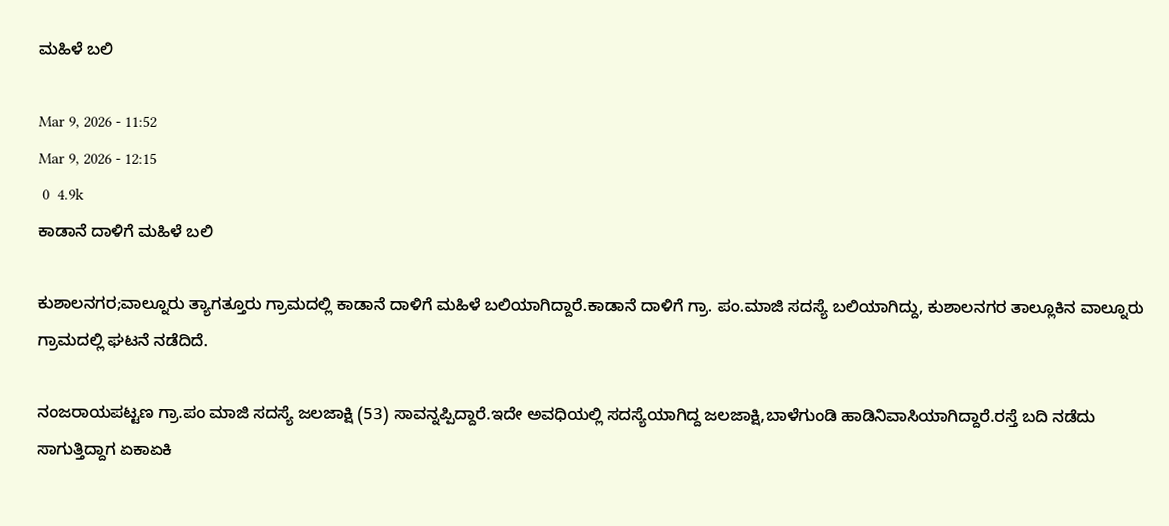ಮಹಿಳೆ ಬಲಿ

Mar 9, 2026 - 11:52
Mar 9, 2026 - 12:15
 0  4.9k
ಕಾಡಾನೆ ದಾಳಿಗೆ ಮಹಿಳೆ ಬಲಿ

ಕುಶಾಲನಗರ;ವಾಲ್ನೂರು ತ್ಯಾಗತ್ತೂರು ಗ್ರಾಮದಲ್ಲಿ ಕಾಡಾನೆ ದಾಳಿಗೆ ಮಹಿಳೆ ಬಲಿಯಾಗಿದ್ದಾರೆ.ಕಾಡಾನೆ ದಾಳಿಗೆ ಗ್ರಾ. ಪಂ.ಮಾಜಿ ಸದಸ್ಯೆ ಬಲಿಯಾಗಿದ್ದು, ಕುಶಾಲನಗರ ತಾಲ್ಲೂಕಿನ ವಾಲ್ನೂರು ಗ್ರಾಮದಲ್ಲಿ ಘಟನೆ ನಡೆದಿದೆ.

ನಂಜರಾಯಪಟ್ಟಣ ಗ್ರಾ.ಪಂ ಮಾಜಿ ಸದಸ್ಯೆ ಜಲಜಾಕ್ಷಿ (53) ಸಾವನ್ನಪ್ಪಿದ್ದಾರೆ.ಇದೇ ಅವಧಿಯಲ್ಲಿ ಸದಸ್ಯೆಯಾಗಿದ್ದ ಜಲಜಾಕ್ಷಿ,ಬಾಳೆಗುಂಡಿ ಹಾಡಿನಿವಾಸಿಯಾಗಿದ್ದಾರೆ.ರಸ್ತೆ ಬದಿ ನಡೆದು ಸಾಗುತ್ತಿದ್ದಾಗ ಏಕಾಏಕಿ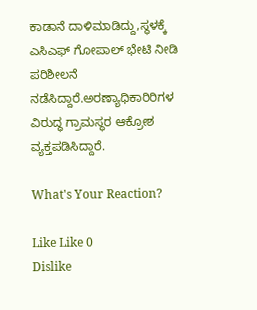ಕಾಡಾನೆ ದಾಳಿಮಾಡಿದ್ದು,ಸ್ಥಳಕ್ಕೆ ಎಸಿಎಫ್ ಗೋಪಾಲ್ ಭೇಟಿ ನೀಡಿ ಪರಿಶೀಲನೆ ನಡೆಸಿದ್ದಾರೆ.ಅರಣ್ಯಾಧಿಕಾರಿರಿಗಳ ವಿರುದ್ಧ ಗ್ರಾಮಸ್ಥರ ಆಕ್ರೋಶ ವ್ಯಕ್ತಪಡಿಸಿದ್ದಾರೆ.

What's Your Reaction?

Like Like 0
Dislike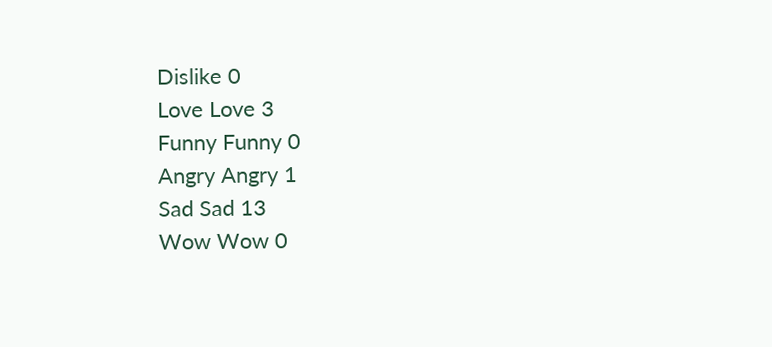Dislike 0
Love Love 3
Funny Funny 0
Angry Angry 1
Sad Sad 13
Wow Wow 0